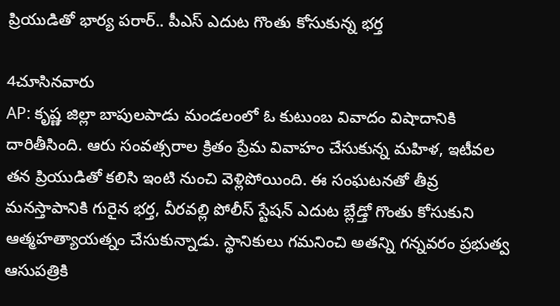ప్రియుడితో భార్య పరార్.. పీఎస్ ఎదుట గొంతు కోసుకున్న భర్త

4చూసినవారు
AP: కృష్ణ జిల్లా బాపులపాడు మండలంలో ఓ కుటుంబ వివాదం విషాదానికి దారితీసింది. ఆరు సంవత్సరాల క్రితం ప్రేమ వివాహం చేసుకున్న మహిళ, ఇటీవల తన ప్రియుడితో కలిసి ఇంటి నుంచి వెళ్లిపోయింది. ఈ సంఘటనతో తీవ్ర మనస్తాపానికి గురైన భర్త, వీరవల్లి పోలీస్ స్టేషన్ ఎదుట బ్లేడ్తో గొంతు కోసుకుని ఆత్మహత్యాయత్నం చేసుకున్నాడు. స్థానికులు గమనించి అతన్ని గన్నవరం ప్రభుత్వ ఆసుపత్రికి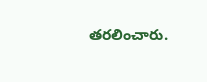తరలించారు.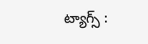ట్యాగ్స్ :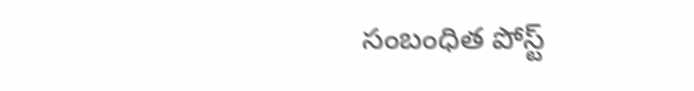సంబంధిత పోస్ట్